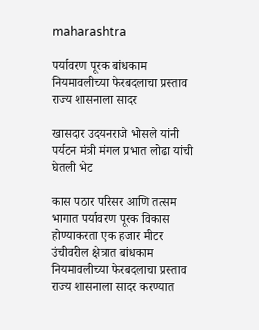maharashtra

पर्यावरण पूरक बांधकाम नियमावलीच्या फेरबदलाचा प्रस्ताव राज्य शासनाला सादर

खासदार उदयनराजे भोसले यांनी पर्यटन मंत्री मंगल प्रभात लोढा यांची घेतली भेट

कास पठार परिसर आणि तत्सम भागात पर्यावरण पूरक विकास होण्याकरता एक हजार मीटर उंचीवरील क्षेत्रात बांधकाम नियमावलीच्या फेरबदलाचा प्रस्ताव राज्य शासनाला सादर करण्यात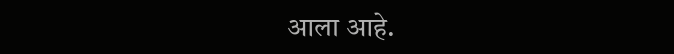आला आहे.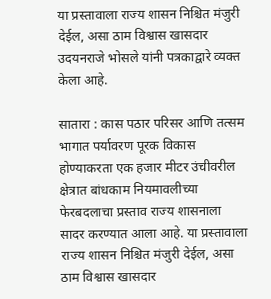या प्रस्तावाला राज्य शासन निश्चित मंजुरी देईल, असा ठाम विश्वास खासदार उदयनराजे भोसले यांनी पत्रकाद्वारे व्यक्त केला आहे.

सातारा : कास पठार परिसर आणि तत्सम भागात पर्यावरण पूरक विकास होण्याकरता एक हजार मीटर उंचीवरील क्षेत्रात बांधकाम नियमावलीच्या फेरबदलाचा प्रस्ताव राज्य शासनाला सादर करण्यात आला आहे. या प्रस्तावाला राज्य शासन निश्चित मंजुरी देईल, असा ठाम विश्वास खासदार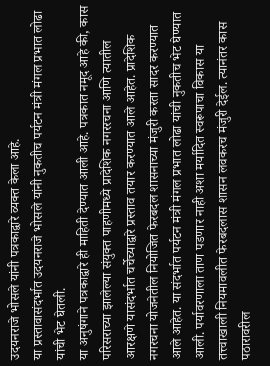उदयनराजे भोसले यांनी पत्रकाद्वारे व्यक्त केला आहे.
या प्रस्तावासंदर्भात उदयनराजे भोसले यांनी नुकतीच पर्यटन मंत्री मंगल प्रभात लोढा यांची भेट घेतली.
या अनुषंगाने पत्रकाद्वारे ही माहिती देण्यात आली आहे. पत्रकात नमूद आहे की, कास परिसराच्या झालेल्या संयुक्त पाहणीमध्ये प्रादेशिक नगररचना आणि त्यातील आरक्षणे यासंदर्भात चर्चेच्याद्वारे प्रस्ताव तयार करण्यात आले आहेत. प्रादेशिक नगरचना योजनेतील नियोजित फेरबदल शासनाच्या मंजुरी करता सादर करण्यात आले आहेत. या संदर्भात पर्यटन मंत्री मंगल प्रभात लोढा यांची नुकतीच भेट घेण्यात आली. पर्यावरणाला ताण पडणार नाही अशा मर्यादित स्वरूपाचा विकास या तत्त्वाखाली नियमावलीत फेरबदलास शासन लवकरच मंजुरी देईल. त्यानंतर कास पठारावरील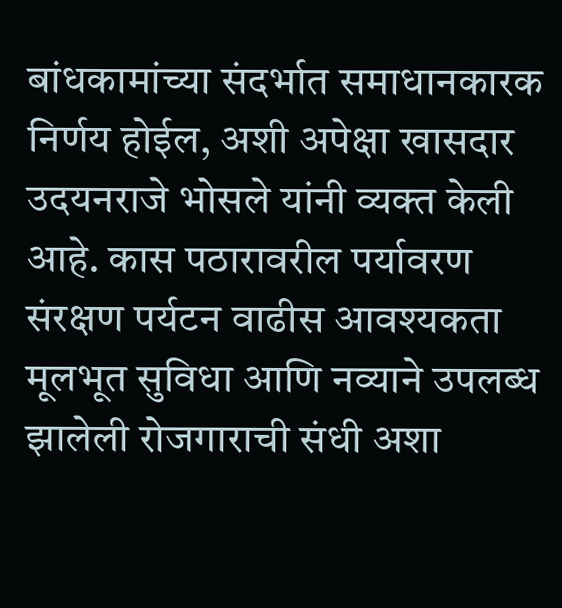बांधकामांच्या संदर्भात समाधानकारक निर्णय होईल, अशी अपेक्षा खासदार उदयनराजे भोसले यांनी व्यक्त केली आहे. कास पठारावरील पर्यावरण संरक्षण पर्यटन वाढीस आवश्यकता मूलभूत सुविधा आणि नव्याने उपलब्ध झालेली रोजगाराची संधी अशा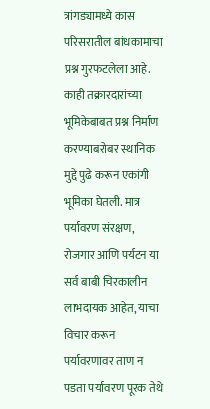त्रांगड्यामध्ये कास परिसरातील बांधकामाचा प्रश्न गुरफटलेला आहे. काही तक्रारदारांच्या भूमिकेबाबत प्रश्न निर्माण करण्याबरोबर स्थानिक मुद्दे पुढे करून एकांगी भूमिका घेतली. मात्र पर्यावरण संरक्षण, रोजगार आणि पर्यटन या सर्व बाबी चिरकालीन लाभदायक आहेत, याचा विचार करून पर्यावरणावर ताण न पडता पर्यावरण पूरक तेथे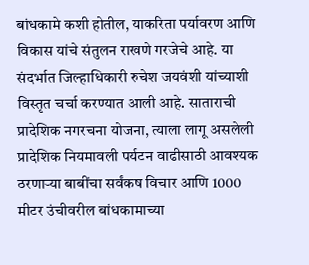बांधकामे कशी होतील, याकरिता पर्यावरण आणि विकास यांचे संतुलन राखणे गरजेचे आहे. या संदर्भात जिल्हाधिकारी रुचेश जयवंशी यांच्याशी विस्तृत चर्चा करण्यात आली आहे. साताराची प्रादेशिक नगरचना योजना, त्याला लागू असलेली प्रादेशिक नियमावली पर्यटन वाढीसाठी आवश्यक ठरणाऱ्या बाबींचा सर्वंकष विचार आणि 1000 मीटर उंचीवरील बांधकामाच्या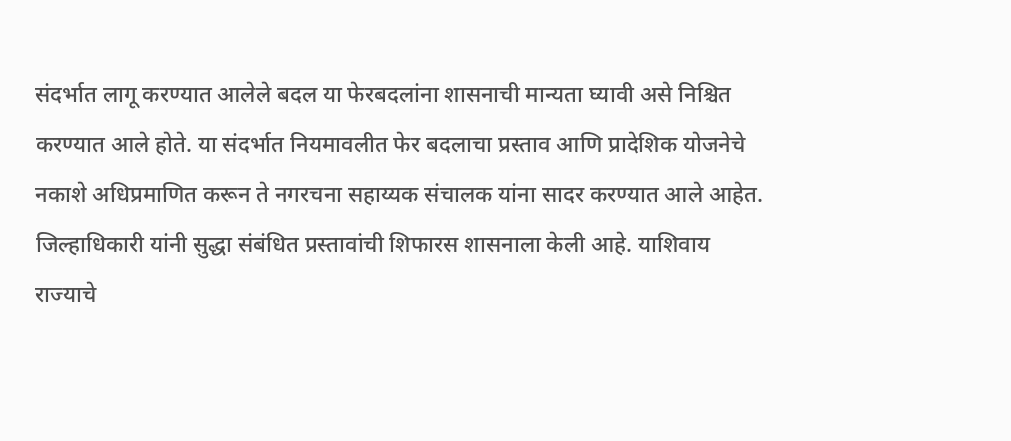संदर्भात लागू करण्यात आलेले बदल या फेरबदलांना शासनाची मान्यता घ्यावी असे निश्चित करण्यात आले होते. या संदर्भात नियमावलीत फेर बदलाचा प्रस्ताव आणि प्रादेशिक योजनेचे नकाशे अधिप्रमाणित करून ते नगरचना सहाय्यक संचालक यांना सादर करण्यात आले आहेत. जिल्हाधिकारी यांनी सुद्धा संबंधित प्रस्तावांची शिफारस शासनाला केली आहे. याशिवाय राज्याचे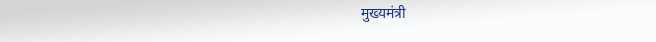मुख्यमंत्री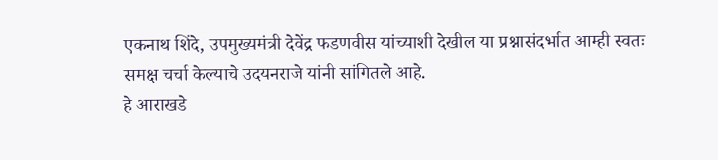एकनाथ शिंदे, उपमुख्यमंत्री देवेंद्र फडणवीस यांच्याशी देखील या प्रश्नासंदर्भात आम्ही स्वतः समक्ष चर्चा केल्याचे उदयनराजे यांनी सांगितले आहे.
हे आराखडे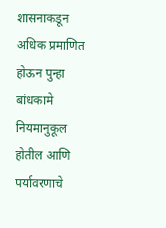शासनाकडून अधिक प्रमाणित होऊन पुन्हा बांधकामे नियमानुकूल होतील आणि पर्यावरणाचे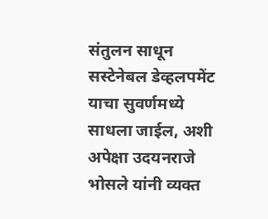संतुलन साधून सस्टेनेबल डेव्हलपमेंट याचा सुवर्णमध्ये साधला जाईल, अशी अपेक्षा उदयनराजे भोसले यांनी व्यक्त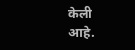केली आहे.